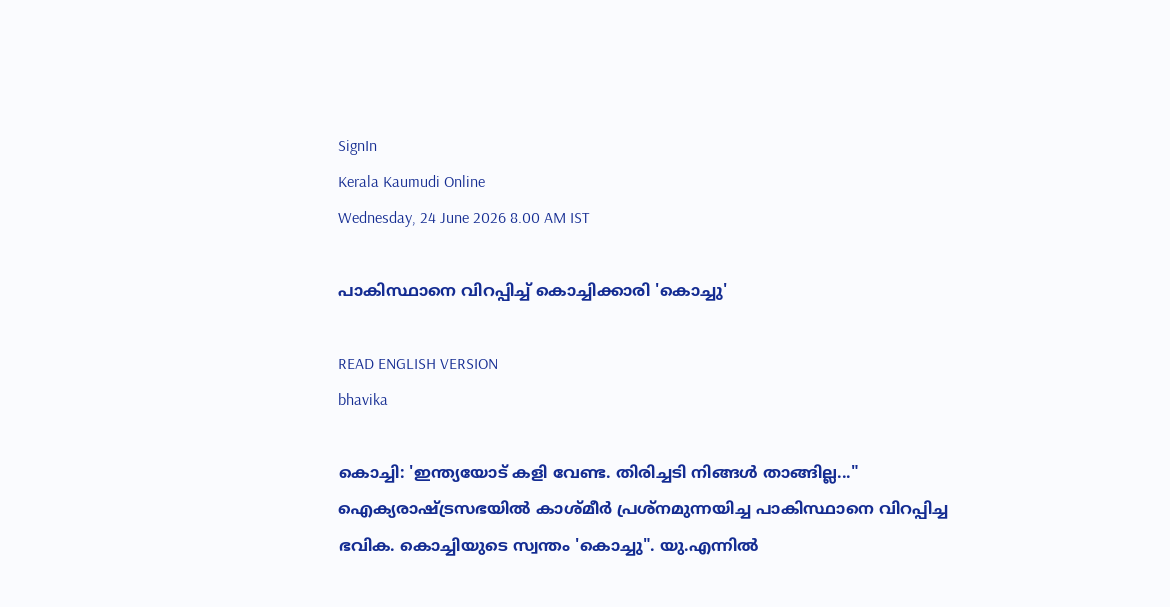SignIn
Kerala Kaumudi Online
Wednesday, 24 June 2026 8.00 AM IST

പാകിസ്ഥാനെ വിറപ്പിച്ച് കൊച്ചിക്കാരി 'കൊച്ചു'

READ ENGLISH VERSION
bhavika

കൊച്ചി: 'ഇന്ത്യയോട് കളി വേണ്ട. തിരിച്ചടി നിങ്ങൾ താങ്ങില്ല..." ഐക്യരാഷ്ട്രസഭയിൽ കാശ്മീർ പ്രശ്നമുന്നയിച്ച പാകിസ്ഥാനെ വിറപ്പിച്ച ഭവിക. കൊച്ചിയുടെ സ്വന്തം 'കൊച്ചു". യു.എന്നിൽ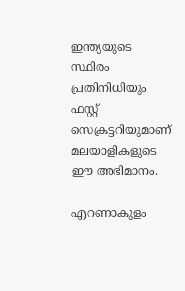ഇന്ത്യയുടെ സ്ഥിരം പ്രതിനിധിയും ഫസ്റ്റ് സെക്രട്ടറിയുമാണ് മലയാളികളുടെ ഈ അഭിമാനം.

എറണാകുളം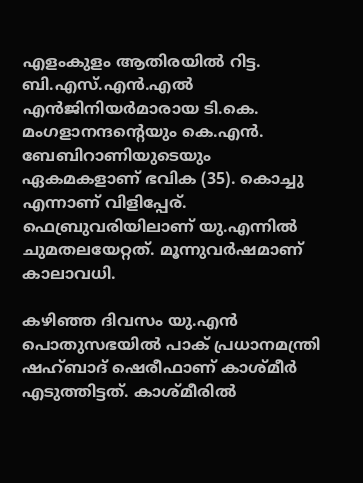എളംകുളം ആതിരയിൽ റിട്ട. ബി.എസ്.എൻ.എൽ എൻജിനിയർമാരായ ടി.കെ. മംഗളാനന്ദന്റെയും കെ.എൻ. ബേബിറാണിയുടെയും ഏകമകളാണ് ഭവിക (35). കൊച്ചു എന്നാണ് വിളിപ്പേര്. ഫെബ്രുവരിയിലാണ് യു.എന്നിൽ ചുമതലയേറ്റത്. മൂന്നുവർഷമാണ് കാലാവധി.

കഴിഞ്ഞ ദിവസം യു.എൻ പൊതുസഭയിൽ പാക് പ്രധാനമന്ത്രി ഷഹ്ബാദ് ഷെരീഫാണ് കാശ്മീർ എടുത്തിട്ടത്. കാശ്മീരിൽ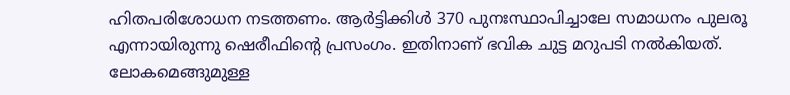ഹിതപരിശോധന നടത്തണം. ആർട്ടിക്കിൾ 370 പുനഃസ്ഥാപിച്ചാലേ സമാധനം പുലരൂ എന്നായിരുന്നു ഷെരീഫിന്റെ പ്രസംഗം. ഇതിനാണ് ഭവിക ചുട്ട മറുപടി നൽകിയത്. ലോകമെങ്ങുമുള്ള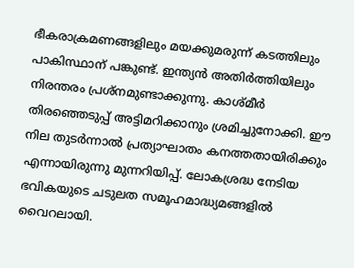ഭീകരാക്രമണങ്ങളിലും മയക്കുമരുന്ന് കടത്തിലും പാകിസ്ഥാന് പങ്കുണ്ട്. ഇന്ത്യൻ അതിർത്തിയിലും നിരന്തരം പ്രശ്നമുണ്ടാക്കുന്നു. കാശ്മീർ തിരഞ്ഞെടുപ്പ് അട്ടിമറിക്കാനും ശ്രമിച്ചുനോക്കി. ഈ നില തുടർന്നാൽ പ്രത്യാഘാതം കനത്തതായിരിക്കും എന്നായിരുന്നു മുന്നറിയിപ്പ്. ലോകശ്രദ്ധ നേടിയ ഭവികയുടെ ചടുലത സമൂഹമാദ്ധ്യമങ്ങളിൽ വൈറലായി.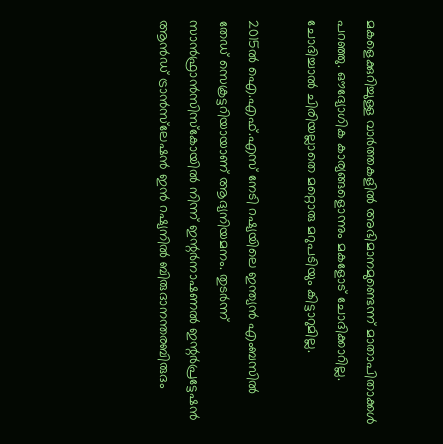മകളെക്കുറിച്ചുള്ള വാർത്തകളിൽ അഭിമാനമുണ്ടെന്ന് മാതാപിതാക്കൾ പറഞ്ഞു. ഔദ്യോഗിക കാര്യങ്ങളൊന്നും മകളോട് ചോദിക്കാറില്ല. ചോദിച്ചാൽ ചിരിയല്ലാതെ മറ്റൊരു മറുപടിയും കിട്ടാറുമില്ല.

2015ൽ ഐ.എഫ്.എസ് നേടി റഷ്യയിലെ ഇന്ത്യൻ എംബസിൽ തേഡ് സെക്രട്ടറിയായാണ് ആദ്യനിയമനം. തുടർന്ന് സാൻഫ്രാൻസിസ്‌കോയിൽ നിന്ന് ഇന്റർനാഷണൽ ഇന്റർപ്രട്ടേഷൻ ആൻഡ് ട്രാൻസ്‌ലേഷൻ ഇൻ റഷ്യനിൽ ബിരുദാനന്തരബിരുദം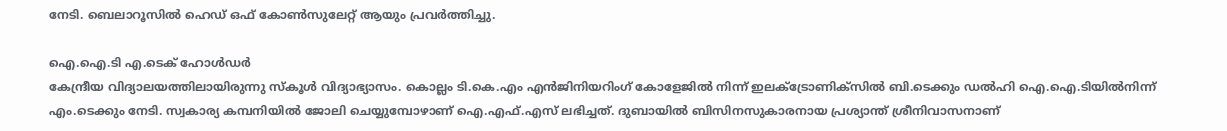നേടി. ബെലാറൂസിൽ ഹെഡ് ഒഫ് കോൺസുലേറ്റ് ആയും പ്രവർത്തിച്ചു.

ഐ.ഐ.ടി എ.ടെക് ഹോൾഡർ
കേന്ദ്രീയ വിദ്യാലയത്തിലായിരുന്നു സ്‌കൂൾ വിദ്യാഭ്യാസം. കൊല്ലം ടി.കെ.എം എൻജിനിയറിംഗ് കോളേജിൽ നിന്ന് ഇലക്ട്രോണിക്‌സിൽ ബി.ടെക്കും ഡൽഹി ഐ.ഐ.ടിയിൽനിന്ന് എം.ടെക്കും നേടി. സ്വകാര്യ കമ്പനിയിൽ ജോലി ചെയ്യുമ്പോഴാണ് ഐ.എഫ്.എസ് ലഭിച്ചത്. ദുബായിൽ ബിസിനസുകാരനായ പ്രശ്യാന്ത് ശ്രീനിവാസനാണ്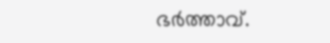ഭർത്താവ്.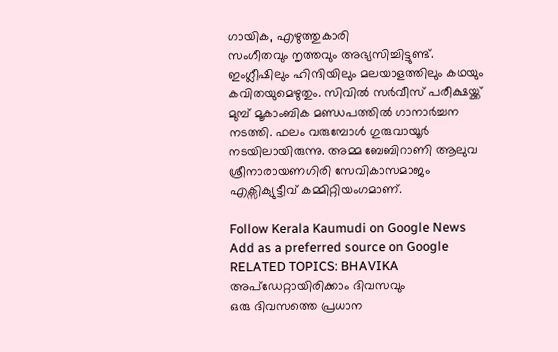ഗായിക, എഴുത്തുകാരി
സംഗീതവും നൃത്തവും അഭ്യസിച്ചിട്ടുണ്ട്. ഇംഗ്ലീഷിലും ഹിന്ദിയിലും മലയാളത്തിലും കഥയും കവിതയുമെഴുതും. സിവിൽ സർവീസ് പരീക്ഷയ്ക്ക് മുമ്പ് മൂകാംബിക മണ്ഡപത്തിൽ ഗാനാർച്ചന നടത്തി. ഫലം വരുമ്പോൾ ഗുരുവായൂർ നടയിലായിരുന്നു. അമ്മ ബേബിറാണി ആലുവ ശ്രീനാരായണഗിരി സേവികാസമാജം എക്സിക്യുട്ടീവ് കമ്മിറ്റിയംഗമാണ്.

Follow Kerala Kaumudi on Google News Add as a preferred source on Google
RELATED TOPICS: BHAVIKA
അപ്ഡേറ്റായിരിക്കാം ദിവസവും
ഒരു ദിവസത്തെ പ്രധാന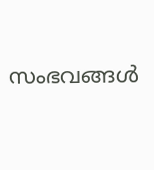സംഭവങ്ങൾ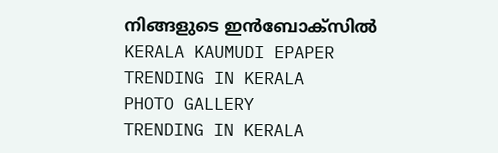നിങ്ങളുടെ ഇൻബോക്സിൽ
KERALA KAUMUDI EPAPER
TRENDING IN KERALA
PHOTO GALLERY
TRENDING IN KERALA